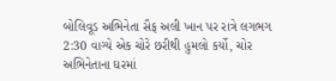બોલિવૂડ અભિનેતા સૈફ અલી ખાન પર રાત્રે લગભગ 2:30 વાગ્યે એક ચોરે છરીથી હુમલો કર્યો, ચોર અભિનેતાના ઘરમાં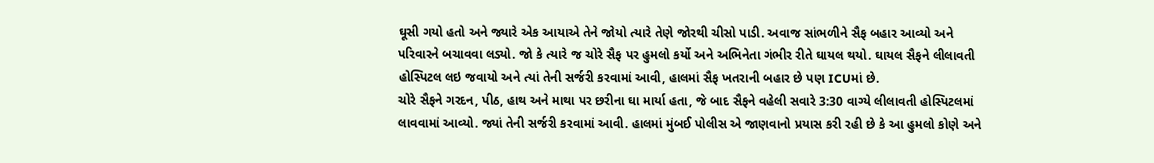ઘૂસી ગયો હતો અને જ્યારે એક આયાએ તેને જોયો ત્યારે તેણે જોરથી ચીસો પાડી. અવાજ સાંભળીને સૈફ બહાર આવ્યો અને પરિવારને બચાવવા લડ્યો. જો કે ત્યારે જ ચોરે સૈફ પર હુમલો કર્યો અને અભિનેતા ગંભીર રીતે ઘાયલ થયો. ઘાયલ સૈફને લીલાવતી હોસ્પિટલ લઇ જવાયો અને ત્યાં તેની સર્જરી કરવામાં આવી, હાલમાં સૈફ ખતરાની બહાર છે પણ ICUમાં છે.
ચોરે સૈફને ગરદન, પીઠ, હાથ અને માથા પર છરીના ઘા માર્યા હતા, જે બાદ સૈફને વહેલી સવારે 3:30 વાગ્યે લીલાવતી હોસ્પિટલમાં લાવવામાં આવ્યો. જ્યાં તેની સર્જરી કરવામાં આવી. હાલમાં મુંબઈ પોલીસ એ જાણવાનો પ્રયાસ કરી રહી છે કે આ હુમલો કોણે અને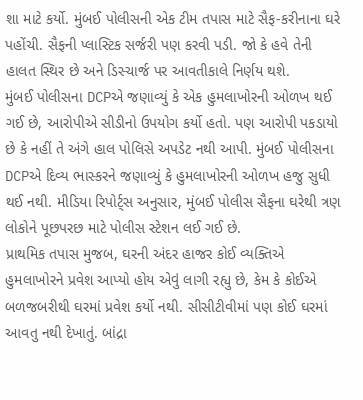શા માટે કર્યો. મુંબઈ પોલીસની એક ટીમ તપાસ માટે સૈફ-કરીનાના ઘરે પહોંચી. સૈફની પ્લાસ્ટિક સર્જરી પણ કરવી પડી. જો કે હવે તેની હાલત સ્થિર છે અને ડિસ્ચાર્જ પર આવતીકાલે નિર્ણય થશે.
મુંબઈ પોલીસના DCPએ જણાવ્યું કે એક હુમલાખોરની ઓળખ થઈ ગઈ છે, આરોપીએ સીડીનો ઉપયોગ કર્યો હતો. પણ આરોપી પકડાયો છે કે નહીં તે અંગે હાલ પોલિસે અપડેટ નથી આપી. મુંબઈ પોલીસના DCPએ દિવ્ય ભાસ્કરને જણાવ્યું કે હુમલાખોરની ઓળખ હજુ સુધી થઈ નથી. મીડિયા રિપોર્ટ્સ અનુસાર, મુંબઈ પોલીસ સૈફના ઘરેથી ત્રણ લોકોને પૂછપરછ માટે પોલીસ સ્ટેશન લઈ ગઈ છે.
પ્રાથમિક તપાસ મુજબ, ઘરની અંદર હાજર કોઈ વ્યક્તિએ હુમલાખોરને પ્રવેશ આપ્યો હોય એવું લાગી રહ્યુ છે, કેમ કે કોઈએ બળજબરીથી ઘરમાં પ્રવેશ કર્યો નથી. સીસીટીવીમાં પણ કોઈ ઘરમાં આવતુ નથી દેખાતું. બાંદ્રા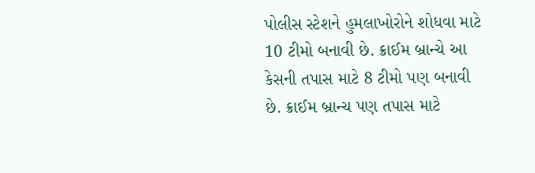પોલીસ સ્ટેશને હુમલાખોરોને શોધવા માટે 10 ટીમો બનાવી છે. ક્રાઈમ બ્રાન્ચે આ કેસની તપાસ માટે 8 ટીમો પણ બનાવી છે. ક્રાઈમ બ્રાન્ચ પણ તપાસ માટે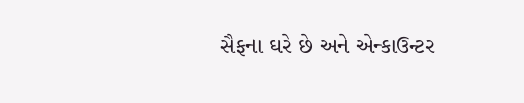સૈફના ઘરે છે અને એન્કાઉન્ટર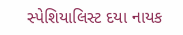સ્પેશિયાલિસ્ટ દયા નાયક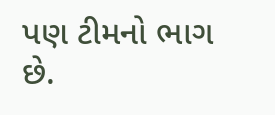પણ ટીમનો ભાગ છે.